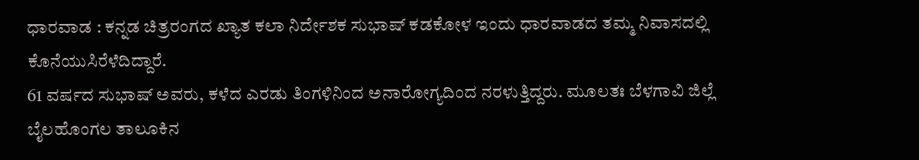ಧಾರವಾಡ : ಕನ್ನಡ ಚಿತ್ರರಂಗದ ಖ್ಯಾತ ಕಲಾ ನಿರ್ದೇಶಕ ಸುಭಾಷ್ ಕಡಕೋಳ ಇಂದು ಧಾರವಾಡದ ತಮ್ಮ ನಿವಾಸದಲ್ಲಿ ಕೊನೆಯುಸಿರೆಳೆದಿದ್ದಾರೆ.
61 ವರ್ಷದ ಸುಭಾಷ್ ಅವರು, ಕಳೆದ ಎರಡು ತಿಂಗಳಿನಿಂದ ಅನಾರೋಗ್ಯದಿಂದ ನರಳುತ್ತಿದ್ದರು. ಮೂಲತಃ ಬೆಳಗಾವಿ ಜಿಲ್ಲೆ ಬೈಲಹೊಂಗಲ ತಾಲೂಕಿನ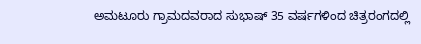ಅಮಟೂರು ಗ್ರಾಮದವರಾದ ಸುಭಾಷ್ 35 ವರ್ಷಗಳಿಂದ ಚಿತ್ರರಂಗದಲ್ಲಿ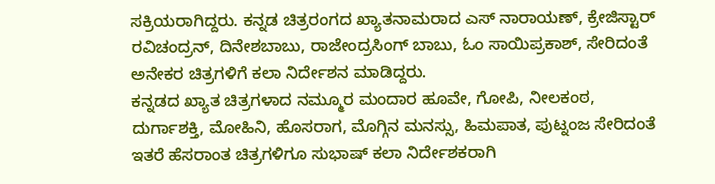ಸಕ್ರಿಯರಾಗಿದ್ದರು. ಕನ್ನಡ ಚಿತ್ರರಂಗದ ಖ್ಯಾತನಾಮರಾದ ಎಸ್ ನಾರಾಯಣ್, ಕ್ರೇಜಿಸ್ಟಾರ್ ರವಿಚಂದ್ರನ್, ದಿನೇಶಬಾಬು, ರಾಜೇಂದ್ರಸಿಂಗ್ ಬಾಬು, ಓಂ ಸಾಯಿಪ್ರಕಾಶ್, ಸೇರಿದಂತೆ ಅನೇಕರ ಚಿತ್ರಗಳಿಗೆ ಕಲಾ ನಿರ್ದೇಶನ ಮಾಡಿದ್ದರು.
ಕನ್ನಡದ ಖ್ಯಾತ ಚಿತ್ರಗಳಾದ ನಮ್ಮೂರ ಮಂದಾರ ಹೂವೇ, ಗೋಪಿ, ನೀಲಕಂಠ, ದುರ್ಗಾಶಕ್ತಿ, ಮೋಹಿನಿ, ಹೊಸರಾಗ, ಮೊಗ್ಗಿನ ಮನಸ್ಸು, ಹಿಮಪಾತ, ಪುಟ್ನಂಜ ಸೇರಿದಂತೆ ಇತರೆ ಹೆಸರಾಂತ ಚಿತ್ರಗಳಿಗೂ ಸುಭಾಷ್ ಕಲಾ ನಿರ್ದೇಶಕರಾಗಿ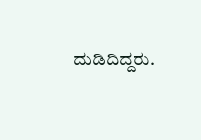ದುಡಿದಿದ್ದರು.